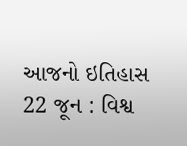આજનો ઇતિહાસ 22 જૂન : વિશ્વ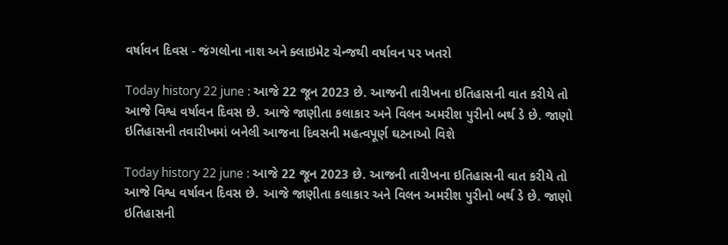વર્ષાવન દિવસ - જંગલોના નાશ અને ક્લાઇમેટ ચેન્જથી વર્ષાવન પર ખતરો

Today history 22 june : આજે 22 જૂન 2023 છે. આજની તારીખના ઇતિહાસની વાત કરીયે તો આજે વિશ્વ વર્ષાવન દિવસ છે. આજે જાણીતા કલાકાર અને વિલન અમરીશ પુરીનો બર્થ ડે છે. જાણો ઇતિહાસની તવારીખમાં બનેલી આજના દિવસની મહત્વપૂર્ણ ઘટનાઓ વિશે

Today history 22 june : આજે 22 જૂન 2023 છે. આજની તારીખના ઇતિહાસની વાત કરીયે તો આજે વિશ્વ વર્ષાવન દિવસ છે. આજે જાણીતા કલાકાર અને વિલન અમરીશ પુરીનો બર્થ ડે છે. જાણો ઇતિહાસની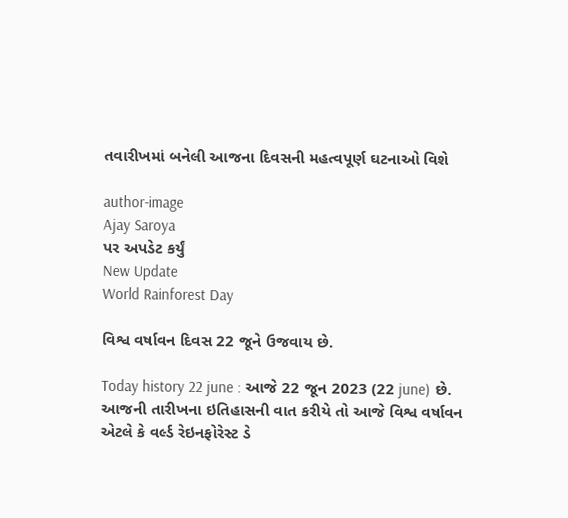તવારીખમાં બનેલી આજના દિવસની મહત્વપૂર્ણ ઘટનાઓ વિશે

author-image
Ajay Saroya
પર અપડેટ કર્યું
New Update
World Rainforest Day

વિશ્વ વર્ષાવન દિવસ 22 જૂને ઉજવાય છે.

Today history 22 june : આજે 22 જૂન 2023 (22 june) છે. આજની તારીખના ઇતિહાસની વાત કરીયે તો આજે વિશ્વ વર્ષાવન એટલે કે વર્લ્ડ રેઇનફોરેસ્ટ ડે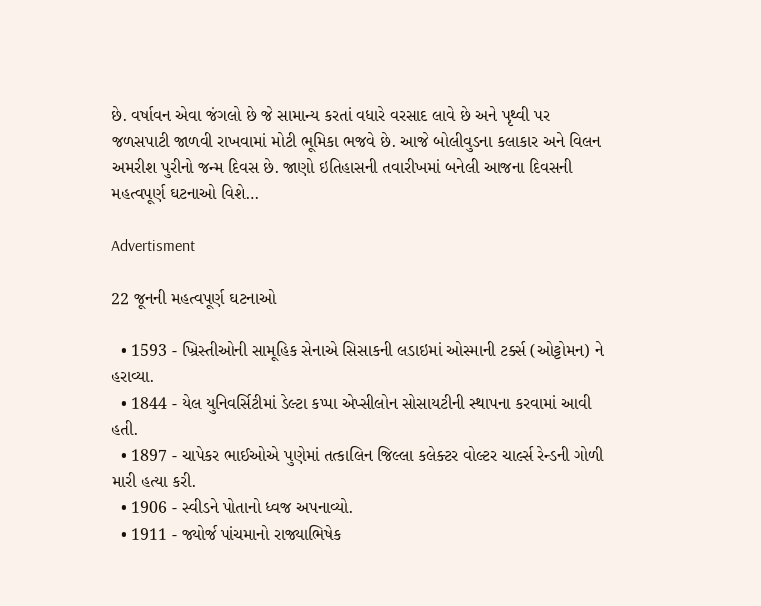છે. વર્ષાવન એવા જંગલો છે જે સામાન્ય કરતાં વધારે વરસાદ લાવે છે અને પૃથ્વી પર જળસપાટી જાળવી રાખવામાં મોટી ભૂમિકા ભજવે છે. આજે બોલીવુડના કલાકાર અને વિલન અમરીશ પુરીનો જન્મ દિવસ છે. જાણો ઇતિહાસની તવારીખમાં બનેલી આજના દિવસની મહત્વપૂર્ણ ઘટનાઓ વિશે…

Advertisment

22 જૂનની મહત્વપૂર્ણ ઘટનાઓ

  • 1593 - ખ્રિસ્તીઓની સામૂહિક સેનાએ સિસાકની લડાઇમાં ઓસ્માની ટર્ક્સ (ઓટ્ટોમન) ને હરાવ્યા.
  • 1844 - યેલ યુનિવર્સિટીમાં ડેલ્ટા કપ્પા એપ્સીલોન સોસાયટીની સ્થાપના કરવામાં આવી હતી.
  • 1897 - ચાપેકર ભાઈઓએ પુણેમાં તત્કાલિન જિલ્લા કલેક્ટર વોલ્ટર ચાર્લ્સ રેન્ડની ગોળી મારી હત્યા કરી.
  • 1906 - સ્વીડને પોતાનો ધ્વજ અપનાવ્યો.
  • 1911 - જ્યોર્જ પાંચમાનો રાજ્યાભિષેક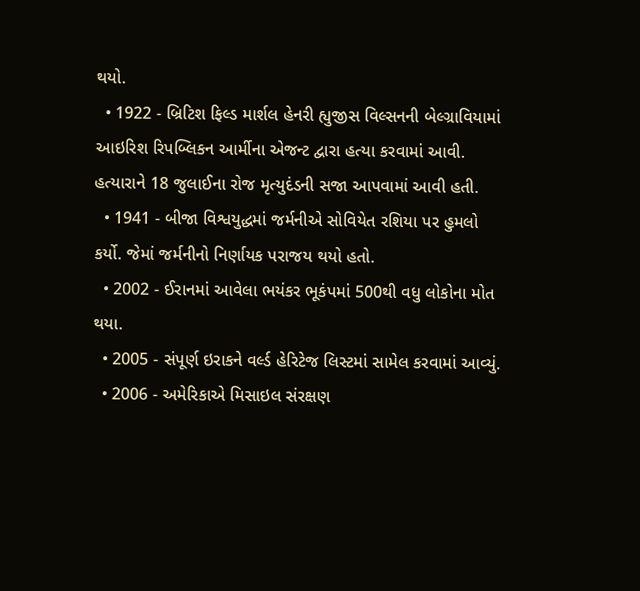થયો.
  • 1922 - બ્રિટિશ ફિલ્ડ માર્શલ હેનરી હ્યુજીસ વિલ્સનની બેલ્ગ્રાવિયામાં આઇરિશ રિપબ્લિકન આર્મીના એજન્ટ દ્વારા હત્યા કરવામાં આવી. હત્યારાને 18 જુલાઈના રોજ મૃત્યુદંડની સજા આપવામાં આવી હતી.
  • 1941 - બીજા વિશ્વયુદ્ધમાં જર્મનીએ સોવિયેત રશિયા પર હુમલો કર્યો. જેમાં જર્મનીનો નિર્ણાયક પરાજય થયો હતો.
  • 2002 - ઈરાનમાં આવેલા ભયંકર ભૂકંપમાં 500થી વધુ લોકોના મોત થયા.
  • 2005 - સંપૂર્ણ ઇરાકને વર્લ્ડ હેરિટેજ લિસ્ટમાં સામેલ કરવામાં આવ્યું.
  • 2006 - અમેરિકાએ મિસાઇલ સંરક્ષણ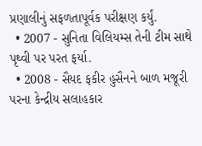પ્રણાલીનું સફળતાપૂર્વક પરીક્ષણ કર્યું.
  • 2007 - સુનિતા વિલિયમ્સ તેની ટીમ સાથે પૃથ્વી પર પરત ફર્યા.
  • 2008 - સૈયદ ફકીર હુસૈનને બાળ મજૂરી પરના કેન્દ્રીય સલાહકાર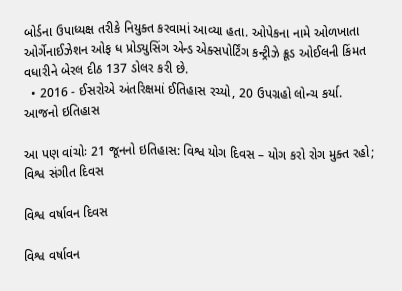બોર્ડના ઉપાધ્યક્ષ તરીકે નિયુક્ત કરવામાં આવ્યા હતા. ઓપેકના નામે ઓળખાતા ઓર્ગેનાઈઝેશન ઓફ ધ પ્રોડ્યુસિંગ એન્ડ એક્સપોર્ટિંગ કન્ટ્રીઝે ક્રૂડ ઓઈલની કિંમત વધારીને બેરલ દીઠ 137 ડોલર કરી છે.
  • 2016 - ઈસરોએ અંતરિક્ષમાં ઈતિહાસ રચ્યો, 20 ઉપગ્રહો લોન્ચ કર્યા.
આજનો ઇતિહાસ

આ પણ વાંચોઃ 21 જૂનનો ઇતિહાસ: વિશ્વ યોગ દિવસ – યોગ કરો રોગ મુક્ત રહો; વિશ્વ સંગીત દિવસ

વિશ્વ વર્ષાવન દિવસ

વિશ્વ વર્ષાવન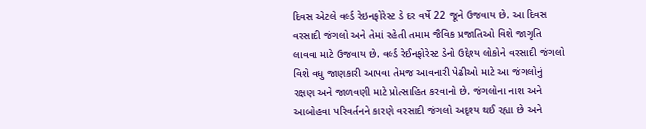દિવસ એટલે વર્લ્ડ રેઇનફોરેસ્ટ ડે દર વર્ષે 22 જૂને ઉજવાય છે. આ દિવસ વરસાદી જંગલો અને તેમાં રહેતી તમામ જૈવિક પ્રજાતિઓ વિશે જાગૃતિ લાવવા માટે ઉજવાય છે. વર્લ્ડ રેઈનફોરેસ્ટ ડેનો ઉદ્દેશ્ય લોકોને વરસાદી જંગલો વિશે વધુ જાણકારી આપવા તેમજ આવનારી પેઢીઓ માટે આ જંગલોનું રક્ષણ અને જાળવણી માટે પ્રોત્સાહિત કરવાનો છે. જંગલોના નાશ અને આબોહવા પરિવર્તનને કારણે વરસાદી જંગલો અદૃશ્ય થઈ રહ્યા છે અને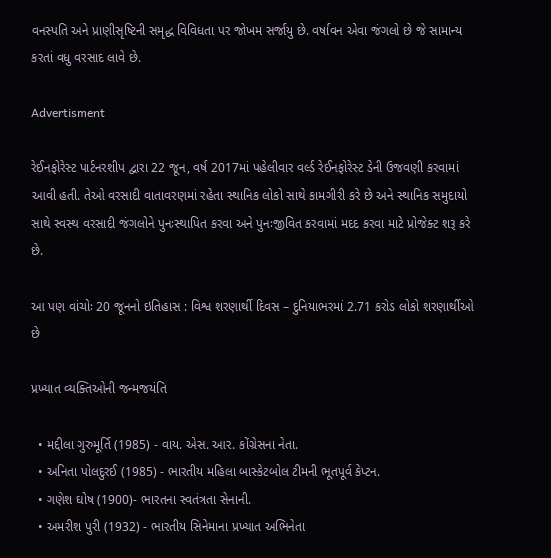વનસ્પતિ અને પ્રાણીસૃષ્ટિની સમૃદ્ધ વિવિધતા પર જોખમ સર્જાયુ છે. વર્ષાવન એવા જંગલો છે જે સામાન્ય કરતાં વધુ વરસાદ લાવે છે.

Advertisment

રેઈનફોરેસ્ટ પાર્ટનરશીપ દ્વારા 22 જૂન, વર્ષ 2017માં પહેલીવાર વર્લ્ડ રેઈનફોરેસ્ટ ડેની ઉજવણી કરવામાં આવી હતી. તેઓ વરસાદી વાતાવરણમાં રહેતા સ્થાનિક લોકો સાથે કામગીરી કરે છે અને સ્થાનિક સમુદાયો સાથે સ્વસ્થ વરસાદી જંગલોને પુનઃસ્થાપિત કરવા અને પુનઃજીવિત કરવામાં મદદ કરવા માટે પ્રોજેક્ટ શરૂ કરે છે.

આ પણ વાંચોઃ 20 જૂનનો ઇતિહાસ : વિશ્વ શરણાર્થી દિવસ – દુનિયાભરમાં 2.71 કરોડ લોકો શરણાર્થીઓ છે

પ્રખ્યાત વ્યક્તિઓની જન્મજયંતિ

  • મદ્દીલા ગુરુમૂર્તિ (1985) - વાય. એસ. આર. કોંગ્રેસના નેતા.
  • અનિતા પોલદુરઈ (1985) - ભારતીય મહિલા બાસ્કેટબોલ ટીમની ભૂતપૂર્વ કેપ્ટન.
  • ગણેશ ઘોષ (1900)- ભારતના સ્વતંત્રતા સેનાની.
  • અમરીશ પુરી (1932) - ભારતીય સિનેમાના પ્રખ્યાત અભિનેતા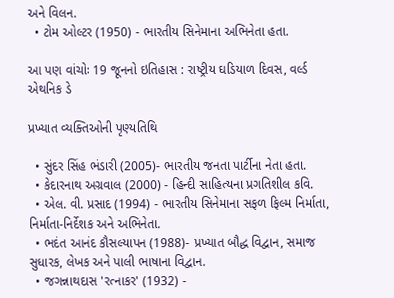અને વિલન.
  • ટોમ ઓલ્ટર (1950) - ભારતીય સિનેમાના અભિનેતા હતા.

આ પણ વાંચોઃ 19 જૂનનો ઇતિહાસ : રાષ્ટ્રીય ઘડિયાળ દિવસ, વર્લ્ડ એથનિક ડે

પ્રખ્યાત વ્યક્તિઓની પૃણ્યતિથિ

  • સુંદર સિંહ ભંડારી (2005)- ભારતીય જનતા પાર્ટીના નેતા હતા.
  • કેદારનાથ અગ્રવાલ (2000) - હિન્દી સાહિત્યના પ્રગતિશીલ કવિ.
  • એલ. વી. પ્રસાદ (1994) - ભારતીય સિનેમાના સફળ ફિલ્મ નિર્માતા, નિર્માતા-નિર્દેશક અને અભિનેતા.
  • ભદંત આનંદ કૌસલ્યાપન (1988)- પ્રખ્યાત બૌદ્ધ વિદ્વાન, સમાજ સુધારક, લેખક અને પાલી ભાષાના વિદ્વાન.
  • જગન્નાથદાસ 'રત્નાકર' (1932) -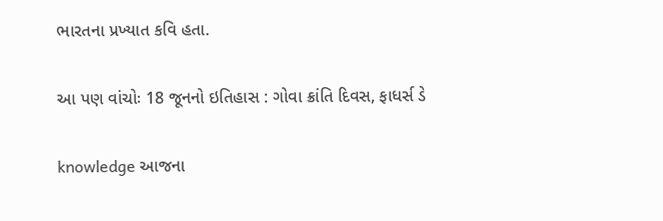ભારતના પ્રખ્યાત કવિ હતા.

આ પણ વાંચોઃ 18 જૂનનો ઇતિહાસ : ગોવા ક્રાંતિ દિવસ, ફાધર્સ ડે

knowledge આજના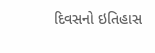દિવસનો ઇતિહાસ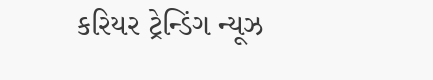કરિયર ટ્રેન્ડિંગ ન્યૂઝ